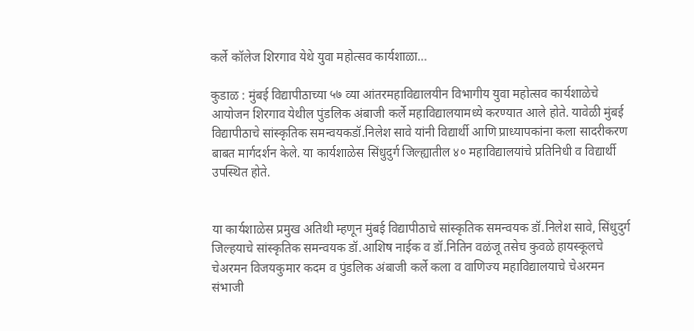कर्ले कॉलेज शिरगाव येथे युवा महोत्सव कार्यशाळा…

कुडाळ : मुंबई विद्यापीठाच्या ५७ व्या आंतरमहाविद्यालयीन विभागीय युवा महोत्सव कार्यशाळेचे आयोजन शिरगाव येथील पुंडलिक अंबाजी कर्ले महाविद्यालयामध्ये करण्यात आले होते. यावेळी मुंबई विद्यापीठाचे सांस्कृतिक समन्वयकडॉ.निलेश सावे यांनी विद्यार्थी आणि प्राध्यापकांना कला सादरीकरण बाबत मार्गदर्शन केले. या कार्यशाळेस सिंधुदुर्ग जिल्ह्यातील ४० महाविद्यालयांचे प्रतिनिधी व विद्यार्थी उपस्थित होते.


या कार्यशाळेस प्रमुख अतिथी म्हणून मुंबई विद्यापीठाचे सांस्कृतिक समन्वयक डॉ.निलेश सावे, सिंधुदुर्ग जिल्हयाचे सांस्कृतिक समन्वयक डॉ.आशिष नाईक व डॉ.नितिन वळंजू तसेच कुवळे हायस्कूलचे चेअरमन विजयकुमार कदम व पुंडलिक अंबाजी कर्ले कला व वाणिज्य महाविद्यालयाचे चेअरमन संभाजी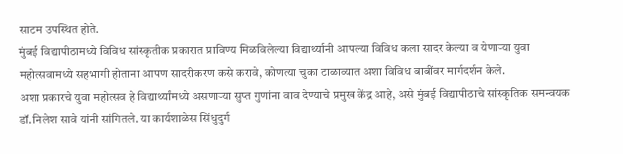साटम उपस्थित होते.
मुंबई विद्यापीठामध्ये विविध सांस्कृतीक प्रकारात प्राविण्य मिळविलेल्या विद्यार्थ्यानी आपल्या विविध कला सादर केल्या व येणाऱ्या युवा महोत्सवामध्ये सहभागी होताना आपण सादरीकरण कसे करावे, कोणत्या चुका टाळाव्यात अशा विविध बाबींवर मार्गदर्शन केले.
अशा प्रकारचे युवा महोत्सव हे विद्यार्थ्यांमध्ये असणाऱ्या सुप्त गुणांना वाव देण्याचे प्रमुख केंद्र आहे, असे मुंबई विद्यापीठाचे सांस्कृतिक समन्वयक डॉ.निलेश सावे यांनी सांगितले. या कार्यशाळेस सिंधुदुर्ग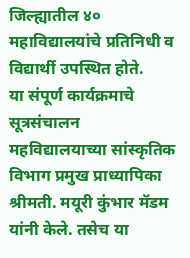जिल्ह्यातील ४० महाविद्यालयांचे प्रतिनिधी व विद्यार्थी उपस्थित होते.
या संपूर्ण कार्यक्रमाचे सूत्रसंचालन महविद्यालयाच्या सांस्कृतिक विभाग प्रमुख प्राध्यापिका श्रीमती. मयूरी कुंभार मॅडम यांनी केले. तसेच या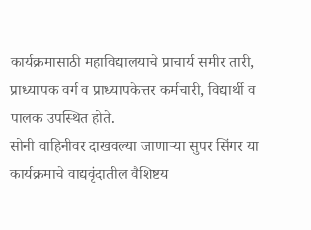कार्यक्रमासाठी महाविद्यालयाचे प्राचार्य समीर तारी, प्राध्यापक वर्ग व प्राध्यापकेत्तर कर्मचारी, विद्यार्थी व पालक उपस्थित होते.
सोनी वाहिनीवर दाखवल्या जाणाऱ्या सुपर सिंगर या कार्यक्रमाचे वाद्यवृंदातील वैशिष्टय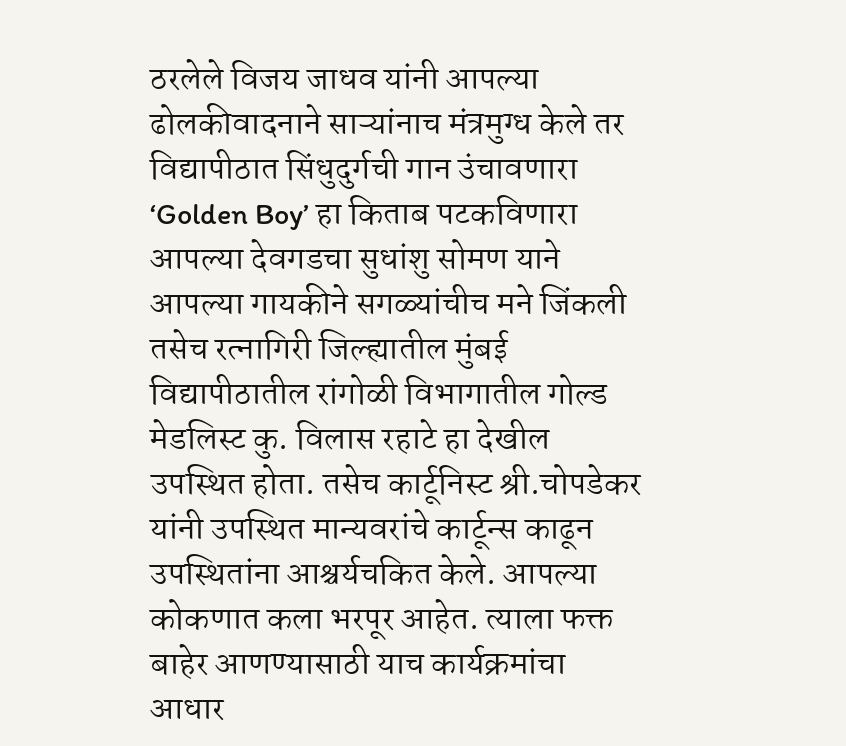ठरलेले विजय जाधव यांनी आपल्या ढोलकीवादनाने साऱ्यांनाच मंत्रमुग्ध केले तर विद्यापीठात सिंधुदुर्गची गान उंचावणारा ‘Golden Boy’ हा किताब पटकविणारा आपल्या देवगडचा सुधांशु सोमण याने आपल्या गायकीने सगळ्यांचीच मने जिंकली तसेच रत्नागिरी जिल्ह्यातील मुंबई विद्यापीठातील रांगोळी विभागातील गोल्ड मेडलिस्ट कु. विलास रहाटे हा देखील उपस्थित होता. तसेच कार्टूनिस्ट श्री.चोपडेकर यांनी उपस्थित मान्यवरांचे कार्टून्स काढून उपस्थितांना आश्चर्यचकित केले. आपल्या कोकणात कला भरपूर आहेत. त्याला फक्त बाहेर आणण्यासाठी याच कार्यक्रमांचा आधार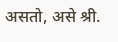असतो, असे श्री.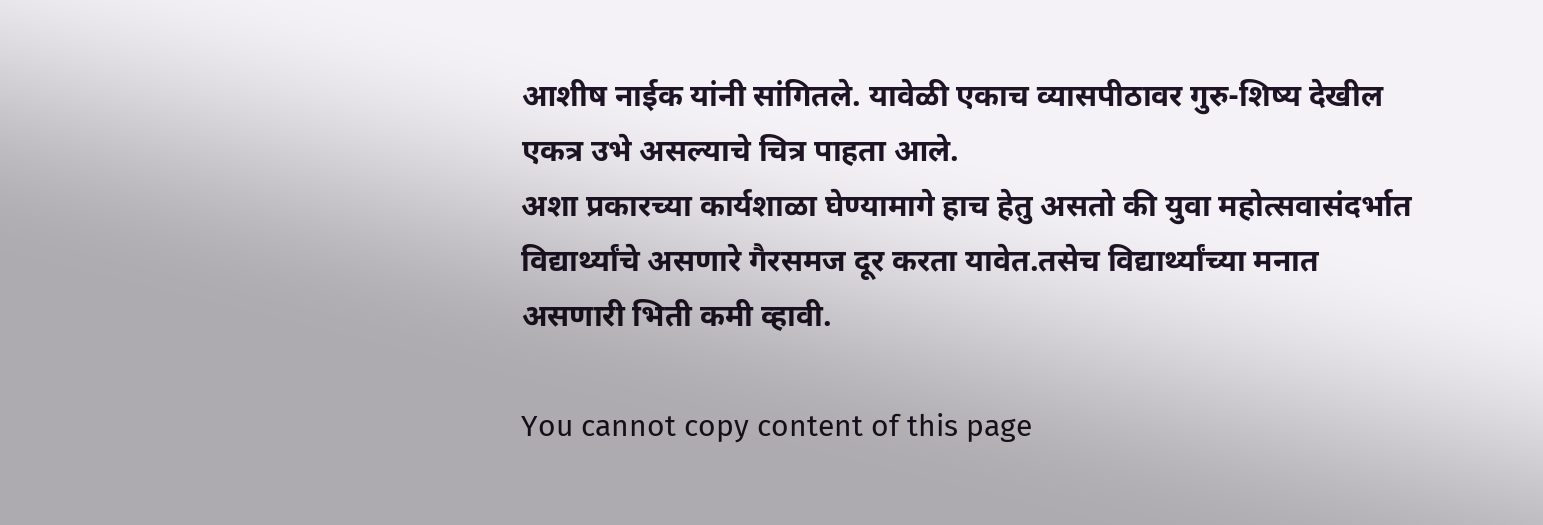आशीष नाईक यांनी सांगितले. यावेळी एकाच व्यासपीठावर गुरु-शिष्य देखील एकत्र उभे असल्याचे चित्र पाहता आले.
अशा प्रकारच्या कार्यशाळा घेण्यामागे हाच हेतु असतो की युवा महोत्सवासंदर्भात विद्यार्थ्यांचे असणारे गैरसमज दूर करता यावेत.तसेच विद्यार्थ्यांच्या मनात असणारी भिती कमी व्हावी.

You cannot copy content of this page